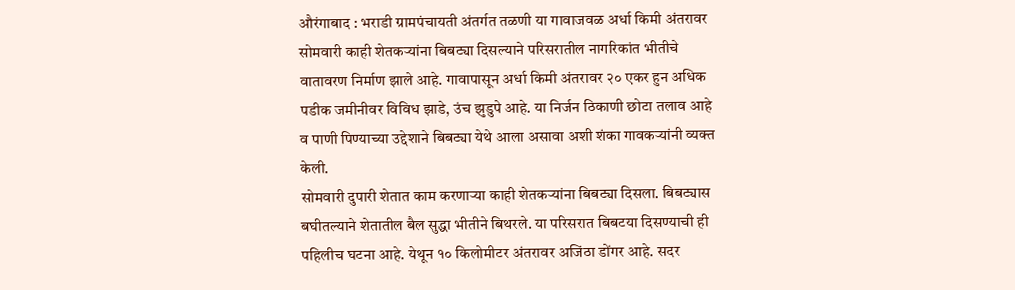औरंगाबाद : भराडी ग्रामपंचायती अंतर्गत तळणी या गावाजवळ अर्धा किमी अंतरावर सोमवारी काही शेतकऱ्यांना बिबट्या दिसल्याने परिसरातील नागरिकांत भीतीचे वातावरण निर्माण झाले आहे. गावापासून अर्धा किमी अंतरावर २० एकर हुन अधिक पडीक जमीनीवर विविध झाडे, उंच झुडुपे आहे. या निर्जन ठिकाणी छोटा तलाव आहे व पाणी पिण्याच्या उद्देशाने बिबट्या येथे आला असावा अशी शंका गावकऱ्यांनी व्यक्त केली.
सोमवारी दुपारी शेतात काम करणाऱ्या काही शेतकऱ्यांना बिबट्या दिसला. बिबट्यास बघीतल्याने शेतातील बैल सुद्धा भीतीने बिथरले. या परिसरात बिबटया दिसण्याची ही पहिलीच घटना आहे. येथून १० किलोमीटर अंतरावर अजिंठा डोंगर आहे. सदर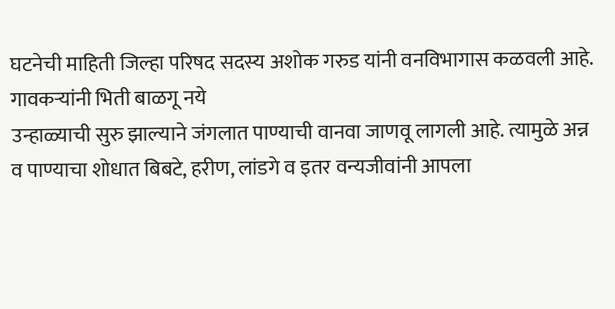घटनेची माहिती जिल्हा परिषद सदस्य अशोक गरुड यांनी वनविभागास कळवली आहे.
गावकऱ्यांनी भिती बाळगू नये
उन्हाळ्याची सुरु झाल्याने जंगलात पाण्याची वानवा जाणवू लागली आहे. त्यामुळे अन्न व पाण्याचा शोधात बिबटे, हरीण, लांडगे व इतर वन्यजीवांनी आपला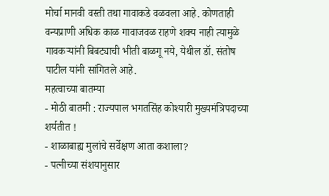मोर्चा मानवी वस्ती तथा गावाकडे वळवला आहे. कोणताही वन्यप्राणी अधिक काळ गावाजवळ राहणे शक्य नाही त्यामुळे गावकऱ्यांनी बिबट्याची भीती बाळगू नये, येथील डॉ. संतोष पाटील यांनी सांगितले आहे.
महत्वाच्या बातम्या
- मोठी बातमी : राज्यपाल भगतसिंह कोश्यारी मुख्यमंत्रिपदाच्या शर्यतीत !
- शाळाबाह्य मुलांचे सर्वेक्षण आता कशाला?
- पत्नीच्या संशयानुसार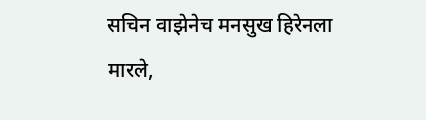सचिन वाझेनेच मनसुख हिरेनला मारले,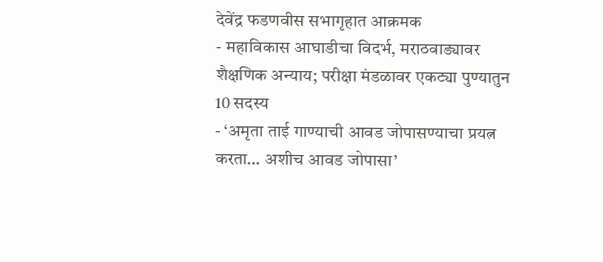देवेंद्र फडणवीस सभागृहात आक्रमक
- महाविकास आघाडीचा विदर्भ, मराठवाड्यावर शैक्षणिक अन्याय; परीक्षा मंडळावर एकट्या पुण्यातुन 10 सदस्य
- ‘अमृता ताई गाण्याची आवड जोपासण्याचा प्रयत्न करता… अशीच आवड जोपासा’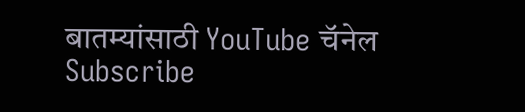बातम्यांसाठी YouTube चॅनेल Subscribe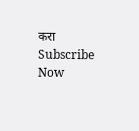करा
Subscribe Now